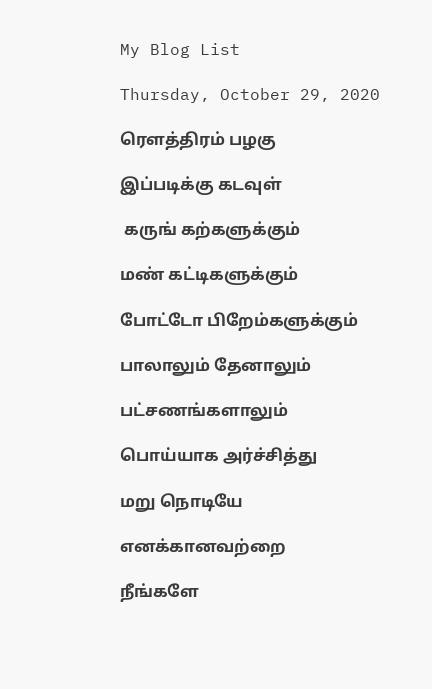My Blog List

Thursday, October 29, 2020

ரௌத்திரம் பழகு

இப்படிக்கு கடவுள்

 கருங் கற்களுக்கும்

மண் கட்டிகளுக்கும்

போட்டோ பிறேம்களுக்கும்

பாலாலும் தேனாலும்

பட்சணங்களாலும்

பொய்யாக அர்ச்சித்து

மறு நொடியே

எனக்கானவற்றை

நீங்களே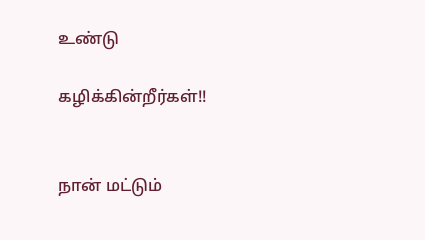உண்டு

கழிக்கின்றீர்கள்!!


நான் மட்டும்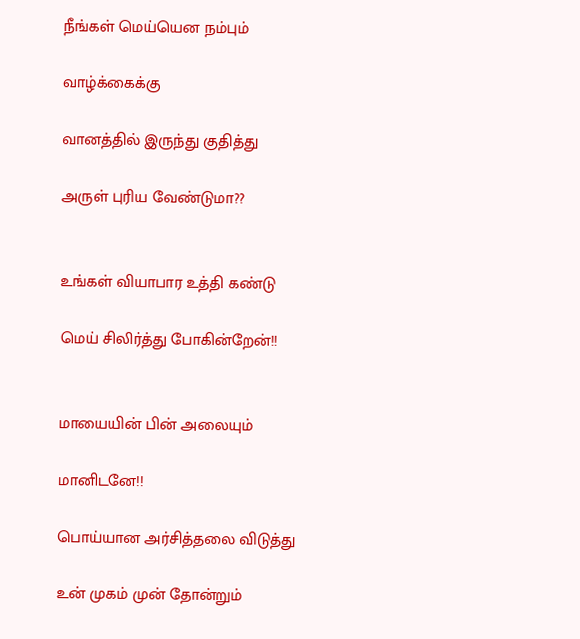நீங்கள் மெய்யென நம்பும்

வாழ்க்கைக்கு

வானத்தில் இருந்து குதித்து

அருள் புரிய வேண்டுமா??


உங்கள் வியாபார உத்தி கண்டு

மெய் சிலிர்த்து போகின்றேன்!!


மாயையின் பின் அலையும்

மானிடனே!!

பொய்யான அர்சித்தலை விடுத்து

உன் முகம் முன் தோன்றும்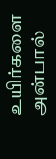உயிர்களை அன்பால்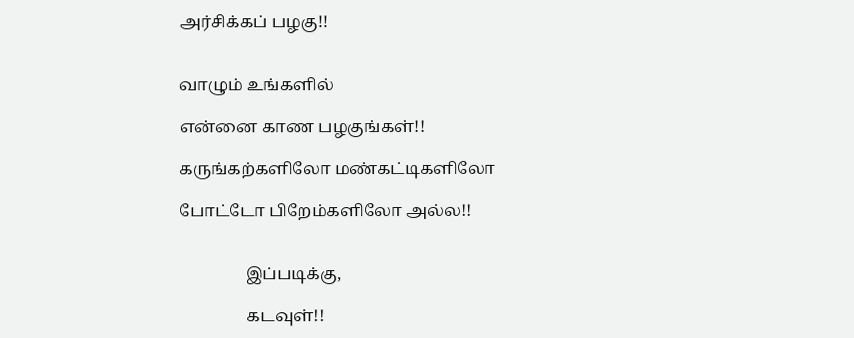அர்சிக்கப் பழகு!!


வாழும் உங்களில்

என்னை காண பழகுங்கள்!!

கருங்கற்களிலோ மண்கட்டிகளிலோ

போட்டோ பிறேம்களிலோ அல்ல!!


                இப்படிக்கு,

                கடவுள்!!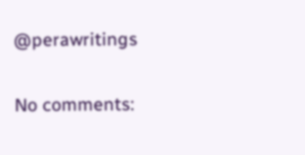@perawritings

No comments: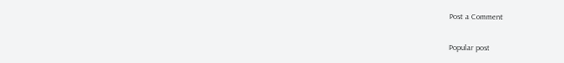Post a Comment

Popular post